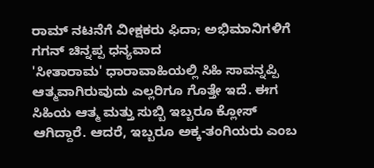ರಾಮ್ ನಟನೆಗೆ ವೀಕ್ಷಕರು ಫಿದಾ; ಅಭಿಮಾನಿಗಳಿಗೆ ಗಗನ್ ಚಿನ್ನಪ್ಪ ಧನ್ಯವಾದ
'ಸೀತಾರಾಮ' ಧಾರಾವಾಹಿಯಲ್ಲಿ ಸಿಹಿ ಸಾವನ್ನಪ್ಪಿ ಆತ್ಮವಾಗಿರುವುದು ಎಲ್ಲರಿಗೂ ಗೊತ್ತೇ ಇದೆ. ಈಗ ಸಿಹಿಯ ಆತ್ಮ ಮತ್ತು ಸುಬ್ಬಿ ಇಬ್ಬರೂ ಕ್ಲೋಸ್ ಆಗಿದ್ದಾರೆ. ಆದರೆ, ಇಬ್ಬರೂ ಅಕ್ಕ-ತಂಗಿಯರು ಎಂಬ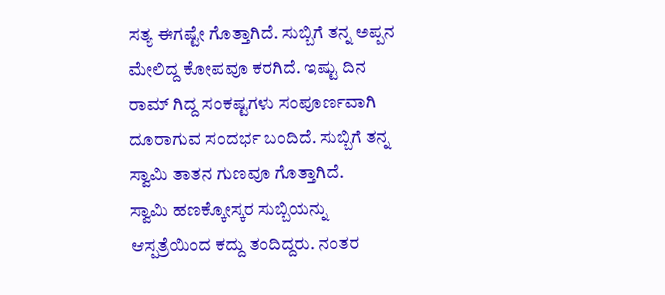ಸತ್ಯ ಈಗಷ್ಟೇ ಗೊತ್ತಾಗಿದೆ. ಸುಬ್ಬಿಗೆ ತನ್ನ ಅಪ್ಪನ ಮೇಲಿದ್ದ ಕೋಪವೂ ಕರಗಿದೆ. ಇಷ್ಟು ದಿನ ರಾಮ್ ಗಿದ್ದ ಸಂಕಷ್ಟಗಳು ಸಂಪೂರ್ಣವಾಗಿ ದೂರಾಗುವ ಸಂದರ್ಭ ಬಂದಿದೆ. ಸುಬ್ಬಿಗೆ ತನ್ನ ಸ್ವಾಮಿ ತಾತನ ಗುಣವೂ ಗೊತ್ತಾಗಿದೆ.
ಸ್ವಾಮಿ ಹಣಕ್ಕೋಸ್ಕರ ಸುಬ್ಬಿಯನ್ನು ಆಸ್ಪತ್ರೆಯಿಂದ ಕದ್ದು ತಂದಿದ್ದರು. ನಂತರ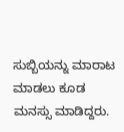ಸುಬ್ಬಿಯನ್ನು ಮಾರಾಟ ಮಾಡಲು ಕೂಡ ಮನಸ್ಸು ಮಾಡಿದ್ದರು.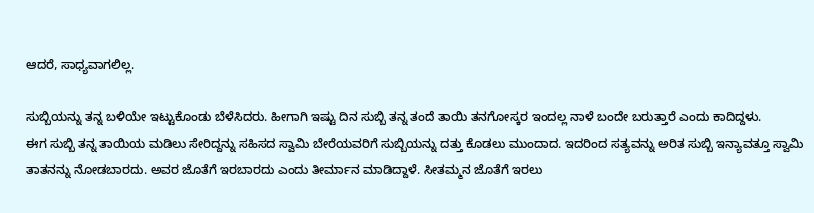ಆದರೆ, ಸಾಧ್ಯವಾಗಲಿಲ್ಲ.

ಸುಬ್ಬಿಯನ್ನು ತನ್ನ ಬಳಿಯೇ ಇಟ್ಟುಕೊಂಡು ಬೆಳೆಸಿದರು. ಹೀಗಾಗಿ ಇಷ್ಟು ದಿನ ಸುಬ್ಬಿ ತನ್ನ ತಂದೆ ತಾಯಿ ತನಗೋಸ್ಕರ ಇಂದಲ್ಲ ನಾಳೆ ಬಂದೇ ಬರುತ್ತಾರೆ ಎಂದು ಕಾದಿದ್ದಳು.
ಈಗ ಸುಬ್ಬಿ ತನ್ನ ತಾಯಿಯ ಮಡಿಲು ಸೇರಿದ್ದನ್ನು ಸಹಿಸದ ಸ್ವಾಮಿ ಬೇರೆಯವರಿಗೆ ಸುಬ್ಬಿಯನ್ನು ದತ್ತು ಕೊಡಲು ಮುಂದಾದ. ಇದರಿಂದ ಸತ್ಯವನ್ನು ಅರಿತ ಸುಬ್ಬಿ ಇನ್ಯಾವತ್ತೂ ಸ್ವಾಮಿ ತಾತನನ್ನು ನೋಡಬಾರದು. ಅವರ ಜೊತೆಗೆ ಇರಬಾರದು ಎಂದು ತೀರ್ಮಾನ ಮಾಡಿದ್ದಾಳೆ. ಸೀತಮ್ಮನ ಜೊತೆಗೆ ಇರಲು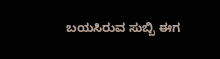ಬಯಸಿರುವ ಸುಬ್ಬಿ ಈಗ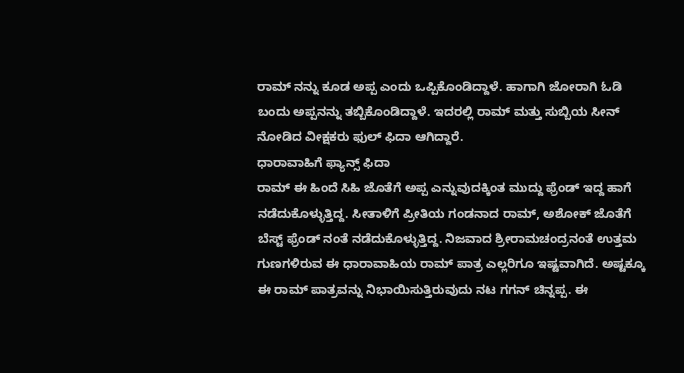ರಾಮ್ ನನ್ನು ಕೂಡ ಅಪ್ಪ ಎಂದು ಒಪ್ಪಿಕೊಂಡಿದ್ದಾಳೆ. ಹಾಗಾಗಿ ಜೋರಾಗಿ ಓಡಿ ಬಂದು ಅಪ್ಪನನ್ನು ತಬ್ಬಿಕೊಂಡಿದ್ದಾಳೆ. ಇದರಲ್ಲಿ ರಾಮ್ ಮತ್ತು ಸುಬ್ಬಿಯ ಸೀನ್ ನೋಡಿದ ವೀಕ್ಷಕರು ಫುಲ್ ಫಿದಾ ಆಗಿದ್ದಾರೆ.
ಧಾರಾವಾಹಿಗೆ ಫ್ಯಾನ್ಸ್ ಫಿದಾ
ರಾಮ್ ಈ ಹಿಂದೆ ಸಿಹಿ ಜೊತೆಗೆ ಅಪ್ಪ ಎನ್ನುವುದಕ್ಕಿಂತ ಮುದ್ದು ಫ್ರೆಂಡ್ ಇದ್ದ ಹಾಗೆ ನಡೆದುಕೊಳ್ಳುತ್ತಿದ್ದ. ಸೀತಾಳಿಗೆ ಪ್ರೀತಿಯ ಗಂಡನಾದ ರಾಮ್, ಅಶೋಕ್ ಜೊತೆಗೆ ಬೆಸ್ಟ್ ಫ್ರೆಂಡ್ ನಂತೆ ನಡೆದುಕೊಳ್ಳುತ್ತಿದ್ದ. ನಿಜವಾದ ಶ್ರೀರಾಮಚಂದ್ರನಂತೆ ಉತ್ತಮ ಗುಣಗಳಿರುವ ಈ ಧಾರಾವಾಹಿಯ ರಾಮ್ ಪಾತ್ರ ಎಲ್ಲರಿಗೂ ಇಷ್ಟವಾಗಿದೆ. ಅಷ್ಟಕ್ಕೂ ಈ ರಾಮ್ ಪಾತ್ರವನ್ನು ನಿಭಾಯಿಸುತ್ತಿರುವುದು ನಟ ಗಗನ್ ಚಿನ್ನಪ್ಪ. ಈ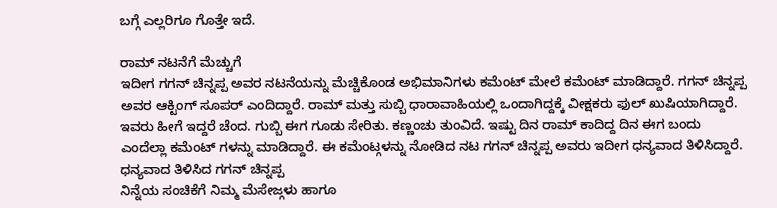ಬಗ್ಗೆ ಎಲ್ಲರಿಗೂ ಗೊತ್ತೇ ಇದೆ.

ರಾಮ್ ನಟನೆಗೆ ಮೆಚ್ಚುಗೆ
ಇದೀಗ ಗಗನ್ ಚಿನ್ನಪ್ಪ ಅವರ ನಟನೆಯನ್ನು ಮೆಚ್ಚಿಕೊಂಡ ಅಭಿಮಾನಿಗಳು ಕಮೆಂಟ್ ಮೇಲೆ ಕಮೆಂಟ್ ಮಾಡಿದ್ದಾರೆ. ಗಗನ್ ಚಿನ್ನಪ್ಪ ಅವರ ಆಕ್ಟಿಂಗ್ ಸೂಪರ್ ಎಂದಿದ್ದಾರೆ. ರಾಮ್ ಮತ್ತು ಸುಬ್ಬಿ ಧಾರಾವಾಹಿಯಲ್ಲಿ ಒಂದಾಗಿದ್ದಕ್ಕೆ ವೀಕ್ಷಕರು ಫುಲ್ ಖುಷಿಯಾಗಿದ್ದಾರೆ. ಇವರು ಹೀಗೆ ಇದ್ದರೆ ಚೆಂದ. ಗುಬ್ಬಿ ಈಗ ಗೂಡು ಸೇರಿತು. ಕಣ್ಣಂಚು ತುಂವಿದೆ. ಇಷ್ಟು ದಿನ ರಾಮ್ ಕಾದಿದ್ದ ದಿನ ಈಗ ಬಂದು ಎಂದೆಲ್ಲಾ ಕಮೆಂಟ್ ಗಳನ್ನು ಮಾಡಿದ್ದಾರೆ. ಈ ಕಮೆಂಟ್ಗಳನ್ನು ನೋಡಿದ ನಟ ಗಗನ್ ಚಿನ್ನಪ್ಪ ಅವರು ಇದೀಗ ಧನ್ಯವಾದ ತಿಳಿಸಿದ್ದಾರೆ.
ಧನ್ಯವಾದ ತಿಳಿಸಿದ ಗಗನ್ ಚಿನ್ನಪ್ಪ
ನಿನ್ನೆಯ ಸಂಚಿಕೆಗೆ ನಿಮ್ಮ ಮೆಸೇಜ್ಗಳು ಹಾಗೂ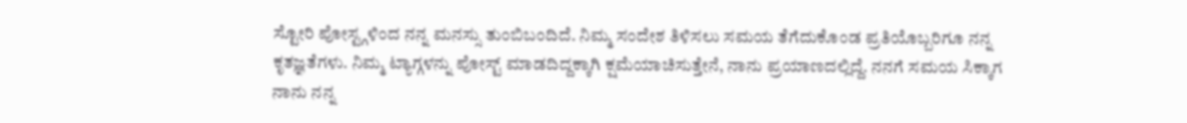ಸ್ಟೋರಿ ಪೋಸ್ಟ್ಗಳಿಂದ ನನ್ನ ಮನಸ್ಸು ತುಂಬಿಬಂದಿದೆ. ನಿಮ್ಮ ಸಂದೇಶ ತಿಳಿಸಲು ಸಮಯ ತೆಗೆದುಕೊಂಡ ಪ್ರತಿಯೊಬ್ಬರಿಗೂ ನನ್ನ ಕೃತಜ್ಞತೆಗಳು. ನಿಮ್ಮ ಟ್ಯಾಗ್ಗಳನ್ನು ಪೋಸ್ಟ್ ಮಾಡದಿದ್ದಕ್ಕಾಗಿ ಕ್ಷಮೆಯಾಚಿಸುತ್ತೇನೆ, ನಾನು ಪ್ರಯಾಣದಲ್ಲಿದ್ದೆ. ನನಗೆ ಸಮಯ ಸಿಕ್ಕಾಗ ನಾನು ನನ್ನ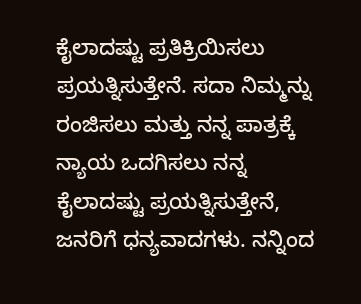ಕೈಲಾದಷ್ಟು ಪ್ರತಿಕ್ರಿಯಿಸಲು ಪ್ರಯತ್ನಿಸುತ್ತೇನೆ. ಸದಾ ನಿಮ್ಮನ್ನು ರಂಜಿಸಲು ಮತ್ತು ನನ್ನ ಪಾತ್ರಕ್ಕೆ ನ್ಯಾಯ ಒದಗಿಸಲು ನನ್ನ ಕೈಲಾದಷ್ಟು ಪ್ರಯತ್ನಿಸುತ್ತೇನೆ, ಜನರಿಗೆ ಧನ್ಯವಾದಗಳು. ನನ್ನಿಂದ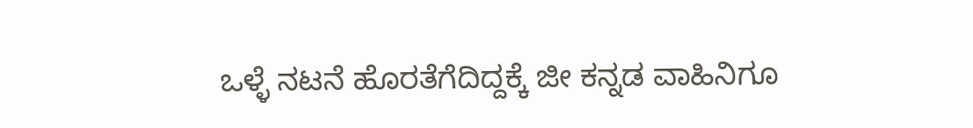ಒಳ್ಳೆ ನಟನೆ ಹೊರತೆಗೆದಿದ್ದಕ್ಕೆ ಜೀ ಕನ್ನಡ ವಾಹಿನಿಗೂ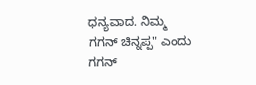ಧನ್ಯವಾದ. ನಿಮ್ಮ ಗಗನ್ ಚಿನ್ನಪ್ಪ" ಎಂದು ಗಗನ್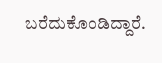ಬರೆದುಕೊಂಡಿದ್ದಾರೆ.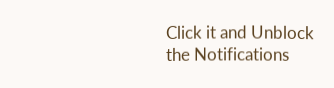Click it and Unblock the Notifications